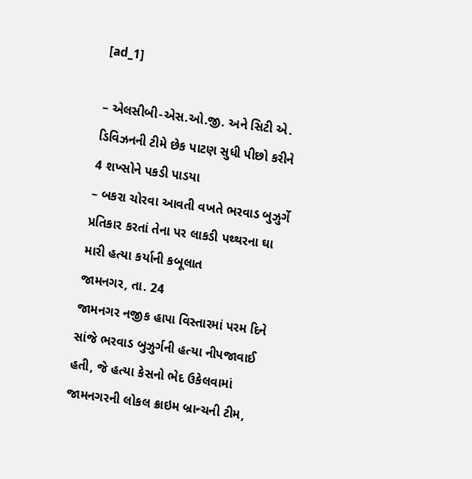[ad_1]

– એલસીબી-એસ.ઓ.જી. અને સિટી એ. ડિવિઝનની ટીમે છેક પાટણ સુધી પીછો કરીને 4 શખ્સોને પકડી પાડયા
– બકરા ચોરવા આવતી વખતે ભરવાડ બુઝુર્ગે પ્રતિકાર કરતાં તેના પર લાકડી પથ્થરના ઘા મારી હત્યા કર્યાની કબૂલાત
જામનગર, તા. 24
જામનગર નજીક હાપા વિસ્તારમાં પરમ દિને સાંજે ભરવાડ બુઝુર્ગની હત્યા નીપજાવાઈ હતી, જે હત્યા કેસનો ભેદ ઉકેલવામાં જામનગરની લોકલ ક્રાઇમ બ્રાન્ચની ટીમ,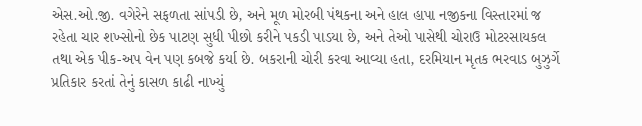એસ.ઓ.જી. વગેરેને સફળતા સાંપડી છે, અને મૂળ મોરબી પંથકના અને હાલ હાપા નજીકના વિસ્તારમાં જ રહેતા ચાર શખ્સોનો છેક પાટણ સુધી પીછો કરીને પકડી પાડયા છે, અને તેઓ પાસેથી ચોરાઉ મોટરસાયકલ તથા એક પીક-અપ વેન પણ કબજે કર્યા છે. બકરાની ચોરી કરવા આવ્યા હતા, દરમિયાન મૃતક ભરવાડ બુઝુર્ગે પ્રતિકાર કરતાં તેનું કાસળ કાઢી નાખ્યું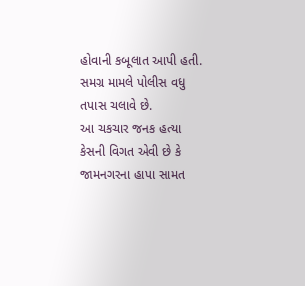હોવાની કબૂલાત આપી હતી. સમગ્ર મામલે પોલીસ વધુ તપાસ ચલાવે છે.
આ ચકચાર જનક હત્યા કેસની વિગત એવી છે કે જામનગરના હાપા સામત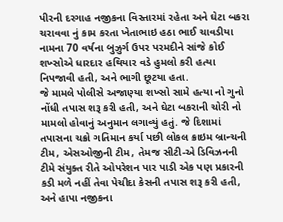પીરની દરગાહ નજીકના વિસ્તારમાં રહેતા અને ઘેટા બકરા ચરાવવા નું કામ કરતા ખેતાભાઇ હઠા ભાઈ ચાવડીયા નામના 70 વર્ષના બુઝુર્ગ ઉપર પરમદીને સાંજે કોઈ શખ્સોએ ધારદાર હથિયાર વડે હુમલો કરી હત્યા નિપજાવી હતી, અને ભાગી છૂટયા હતા.
જે મામલે પોલીસે અજાણ્યા શખ્સો સામે હત્યા નો ગુનો નોંધી તપાસ શરૂ કરી હતી, અને ઘેટા બકરાની ચોરી નો મામલો હોવાનું અનુમાન લગાવ્યું હતું. જે દિશામાં તપાસના ચક્રો ગતિમાન કર્યા પછી લોકલ ક્રાઇમ બ્રાન્ચની ટીમ, એસઓજીની ટીમ, તેમજ સીટી-એ ડિવિઝનની ટીમે સંયુક્ત રીતે ઓપરેશન પાર પાડી એક પણ પ્રકારની કડી મળે નહીં તેવા પેચીદા કેસની તપાસ શરૂ કરી હતી, અને હાપા નજીકના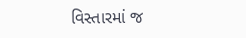વિસ્તારમાં જ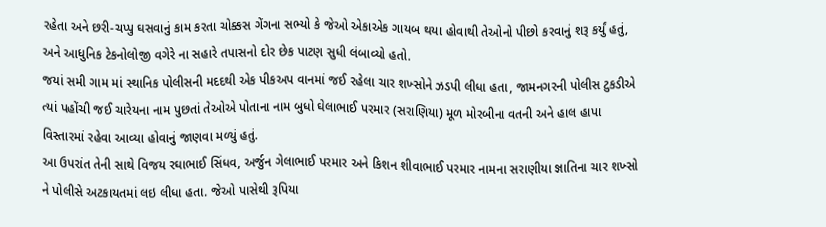રહેતા અને છરી-ચપ્પુ ઘસવાનું કામ કરતા ચોક્કસ ગેંગના સભ્યો કે જેઓ એકાએક ગાયબ થયા હોવાથી તેઓનો પીછો કરવાનું શરૂ કર્યું હતું, અને આધુનિક ટેકનોલોજી વગેરે ના સહારે તપાસનો દોર છેક પાટણ સુધી લંબાવ્યો હતો.
જયાં સમી ગામ માં સ્થાનિક પોલીસની મદદથી એક પીકઅપ વાનમાં જઈ રહેલા ચાર શખ્સોને ઝડપી લીધા હતા, જામનગરની પોલીસ ટુકડીએ ત્યાં પહોંચી જઈ ચારેયના નામ પુછતાં તેઓએ પોતાના નામ બુધો ઘેલાભાઈ પરમાર (સરાણિયા) મૂળ મોરબીના વતની અને હાલ હાપા વિસ્તારમાં રહેવા આવ્યા હોવાનું જાણવા મળ્યું હતું.
આ ઉપરાંત તેની સાથે વિજય રઘાભાઈ સિંધવ, અર્જુન ગેલાભાઈ પરમાર અને કિશન શીવાભાઈ પરમાર નામના સરાણીયા જ્ઞાતિના ચાર શખ્સો ને પોલીસે અટકાયતમાં લઇ લીધા હતા. જેઓ પાસેથી રૂપિયા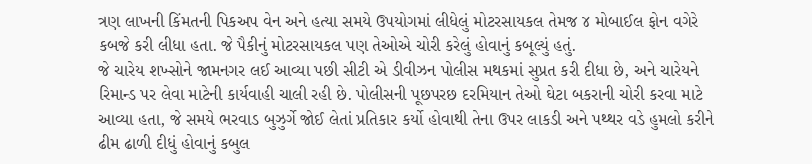ત્રણ લાખની કિંમતની પિકઅપ વેન અને હત્યા સમયે ઉપયોગમાં લીધેલું મોટરસાયકલ તેમજ ૪ મોબાઈલ ફોન વગેરે કબજે કરી લીધા હતા. જે પૈકીનું મોટરસાયકલ પણ તેઓએ ચોરી કરેલું હોવાનું કબૂલ્યું હતું.
જે ચારેય શખ્સોને જામનગર લઈ આવ્યા પછી સીટી એ ડીવીઝન પોલીસ મથકમાં સુપ્રત કરી દીધા છે, અને ચારેયને રિમાન્ડ પર લેવા માટેની કાર્યવાહી ચાલી રહી છે. પોલીસની પૂછપરછ દરમિયાન તેઓ ઘેટા બકરાની ચોરી કરવા માટે આવ્યા હતા, જે સમયે ભરવાડ બુઝુર્ગે જોઈ લેતાં પ્રતિકાર કર્યો હોવાથી તેના ઉપર લાકડી અને પથ્થર વડે હુમલો કરીને ઢીમ ઢાળી દીધું હોવાનું કબુલ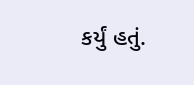કર્યું હતું.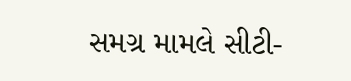સમગ્ર મામલે સીટી-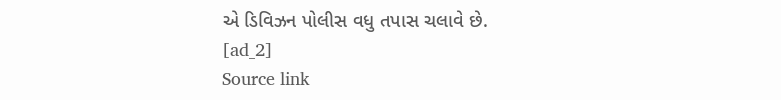એ ડિવિઝન પોલીસ વધુ તપાસ ચલાવે છે.
[ad_2]
Source link